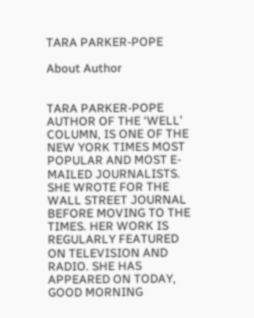TARA PARKER-POPE

About Author


TARA PARKER-POPE AUTHOR OF THE ‘WELL’ COLUMN, IS ONE OF THE NEW YORK TIMES MOST POPULAR AND MOST E-MAILED JOURNALISTS. SHE WROTE FOR THE WALL STREET JOURNAL BEFORE MOVING TO THE TIMES. HER WORK IS REGULARLY FEATURED ON TELEVISION AND RADIO. SHE HAS APPEARED ON TODAY, GOOD MORNING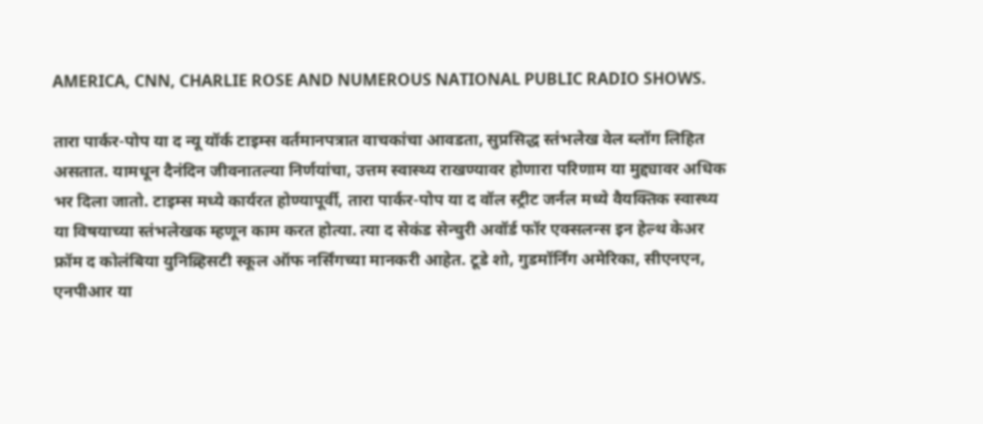AMERICA, CNN, CHARLIE ROSE AND NUMEROUS NATIONAL PUBLIC RADIO SHOWS.

तारा पार्कर-पोप या द न्यू यॉर्क टाइम्स वर्तमानपत्रात वाचकांचा आवडता, सुप्रसिद्ध स्तंभलेख वेल ब्लॉग लिहित असतात. यामधून दैनंदिन जीवनातल्या निर्णयांचा, उत्तम स्वास्थ्य राखण्यावर होणारा परिणाम या मुद्द्यावर अधिक भर दिला जातो. टाइम्स मध्ये कार्यरत होण्यापूर्वी, तारा पार्कर-पोप या द वॉल स्ट्रीट जर्नल मध्ये वैयक्तिक स्वास्थ्य या विषयाच्या स्तंभलेखक म्हणून काम करत होत्या. त्या द सेकंड सेन्चुरी अवॉर्ड फॉर एक्सलन्स इन हेल्थ केअर फ्रॉम द कोलंबिया युनिव्र्हिसटी स्कूल ऑफ नर्सिंगच्या मानकरी आहेत. टूडे शो, गुडमॉर्निंग अमेरिका, सीएनएन, एनपीआर या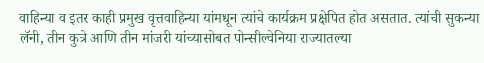वाहिन्या व इतर काही प्रमुख वृत्तवाहिन्या यांमधून त्यांचे कार्यक्रम प्रक्षेपित होत असतात. त्यांची सुकन्या लॅनी, तीन कुत्रे आणि तीन मांजरी यांच्यासोबत पोन्सील्वेनिया राज्यातल्या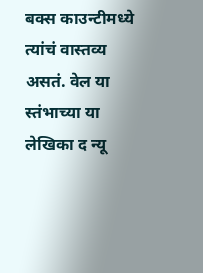बक्स काउन्टीमध्ये त्यांचं वास्तव्य असतं. वेल या स्तंभाच्या या लेखिका द न्यू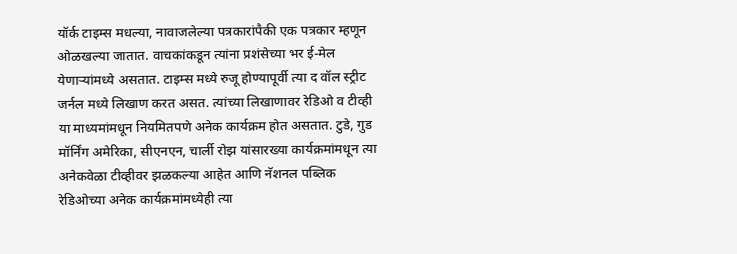यॉर्क टाइम्स मधल्या, नावाजलेल्या पत्रकारांपैकी एक पत्रकार म्हणून ओळखल्या जातात. वाचकांकडून त्यांना प्रशंसेच्या भर ई-मेल येणाऱ्यांमध्ये असतात. टाइम्स मध्ये रुजू होण्यापूर्वी त्या द वॉल स्ट्रीट जर्नल मध्ये लिखाण करत असत. त्यांच्या लिखाणावर रेडिओ व टीव्ही या माध्यमांमधून नियमितपणे अनेक कार्यक्रम होत असतात. टुडे, गुड मॉर्निंग अमेरिका, सीएनएन, चार्ली रोझ यांसारख्या कार्यक्रमांमधून त्या अनेकवेळा टीव्हीवर झळकल्या आहेत आणि नॅशनल पब्लिक रेडिओच्या अनेक कार्यक्रमांमध्येही त्या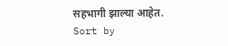सहभागी झाल्या आहेत.
Sort by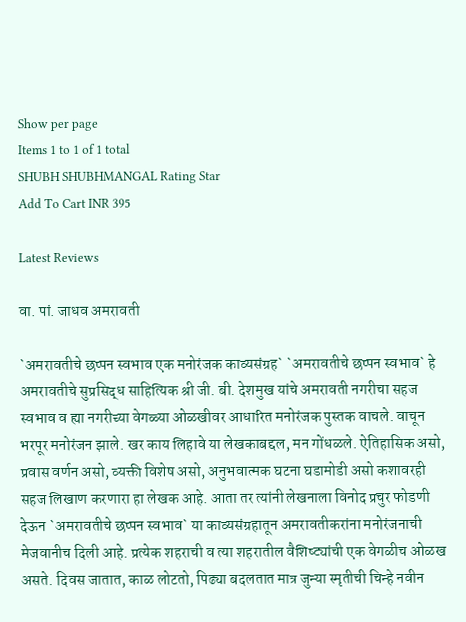Show per page
Items 1 to 1 of 1 total
SHUBH SHUBHMANGAL Rating Star
Add To Cart INR 395

Latest Reviews

वा. पां. जाधव अमरावती

`अमरावतीचे छप्पन स्वभाव एक मनोरंजक काव्यसंग्रह` `अमरावतीचे छप्पन स्वभाव` हे अमरावतीचे सुप्रसिद्ध साहित्यिक श्री जी. बी. देशमुख यांचे अमरावती नगरीचा सहज स्वभाव व ह्या नगरीच्या वेगळ्या ओळखीवर आधारित मनोरंजक पुस्तक वाचले. वाचून भरपूर मनोरंजन झाले. खर काय लिहावे या लेखकाबद्दल, मन गोंधळले. ऐतिहासिक असो, प्रवास वर्णन असो, व्यक्ती विशेष असो, अनुभवात्मक घटना घडामोडी असो कशावरही सहज लिखाण करणारा हा लेखक आहे. आता तर त्यांनी लेखनाला विनोद प्रचुर फोडणी देऊन `अमरावतीचे छप्पन स्वभाव` या काव्यसंग्रहातून अमरावतीकरांना मनोरंजनाची मेजवानीच दिली आहे. प्रत्येक शहराची व त्या शहरातील वैशिष्ट्यांची एक वेगळीच ओळख असते. दिवस जातात, काळ लोटतो, पिढ्या बदलतात मात्र जुन्या स्मृतीची चिन्हे नवीन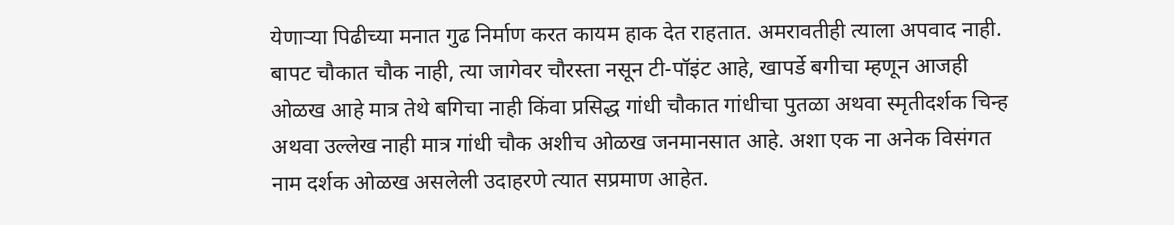येणाऱ्या पिढीच्या मनात गुढ निर्माण करत कायम हाक देत राहतात. अमरावतीही त्याला अपवाद नाही. बापट चौकात चौक नाही, त्या जागेवर चौरस्ता नसून टी-पॉइंट आहे, खापर्डे बगीचा म्हणून आजही ओळख आहे मात्र तेथे बगिचा नाही किंवा प्रसिद्ध गांधी चौकात गांधीचा पुतळा अथवा स्मृतीदर्शक चिन्ह अथवा उल्लेख नाही मात्र गांधी चौक अशीच ओळख जनमानसात आहे. अशा एक ना अनेक विसंगत नाम दर्शक ओळख असलेली उदाहरणे त्यात सप्रमाण आहेत.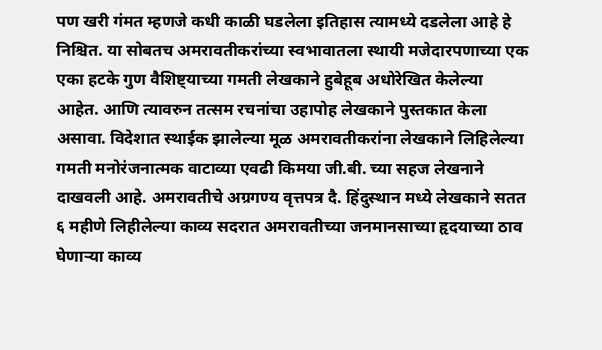पण खरी गंमत म्हणजे कधी काळी घडलेला इतिहास त्यामध्ये दडलेला आहे हे निश्चित. या सोबतच अमरावतीकरांच्या स्वभावातला स्थायी मजेदारपणाच्या एक एका हटके गुण वैशिष्ट्याच्या गमती लेखकाने हुबेहूब अधोरेखित केलेल्या आहेत. आणि त्यावरुन तत्सम रचनांचा उहापोह लेखकाने पुस्तकात केला असावा. विदेशात स्थाईक झालेल्या मूळ अमरावतीकरांना लेखकाने लिहिलेल्या गमती मनोरंजनात्मक वाटाव्या एवढी किमया जी.बी. च्या सहज लेखनाने दाखवली आहे. अमरावतीचे अग्रगण्य वृत्तपत्र दै. हिंदुस्थान मध्ये लेखकाने सतत ६ महीणे लिहीलेल्या काव्य सदरात अमरावतीच्या जनमानसाच्या हृदयाच्या ठाव घेणाऱ्या काव्य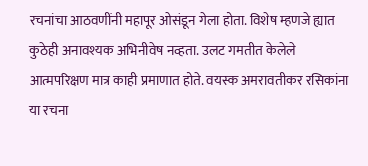रचनांचा आठवणींनी महापूर ओसंडून गेला होता. विशेष म्हणजे ह्यात कुठेही अनावश्यक अभिनीवेष नव्हता. उलट गमतीत केलेले आत्मपरिक्षण मात्र काही प्रमाणात होते. वयस्क अमरावतीकर रसिकांना या रचना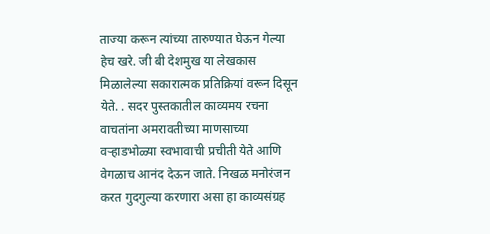ताज्या करून त्यांच्या तारुण्यात घेऊन गेल्या हेच खरे. जी बी देशमुख या लेखकास मिळालेल्या सकारात्मक प्रतिक्रियां वरून दिसून येते. . सदर पुस्तकातील काव्यमय रचना वाचतांना अमरावतीच्या माणसाच्या वऱ्हाडभोळ्या स्वभावाची प्रचीती येते आणि वेगळाच आनंद देऊन जाते. निखळ मनोरंजन करत गुदगुल्या करणारा असा हा काव्यसंग्रह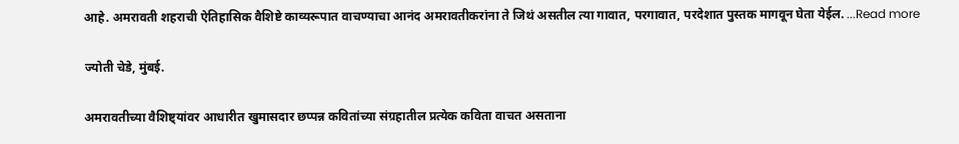आहे. अमरावती शहराची ऐतिहासिक वैशिष्टे काव्यरूपात वाचण्याचा आनंद अमरावतीकरांना ते जिथं असतील त्या गावात, परगावात, परदेशात पुस्तक मागवून घेता येईल. ...Read more

ज्योती चेडे, मुंबई.

अमरावतीच्या वैशिष्ट्यांवर आधारीत खुमासदार छप्पन्न कवितांच्या संग्रहातील प्रत्येक कविता वाचत असताना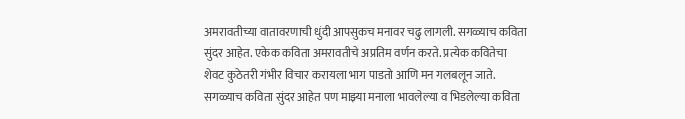अमरावतीच्या वातावरणाची धुंदी आपसुकच मनावर चढु लागली. सगळ्याच कविता सुंदर आहेत. एकेक कविता अमरावतीचे अप्रतिम वर्णन करते. प्रत्येक कवितेचा शेवट कुठेतरी गंभीर विचार करायला भाग पाडतो आणि मन गलबलून जाते. सगळ्याच कविता सुंदर आहेत पण माझ्या मनाला भावलेल्या व भिडलेल्या कविता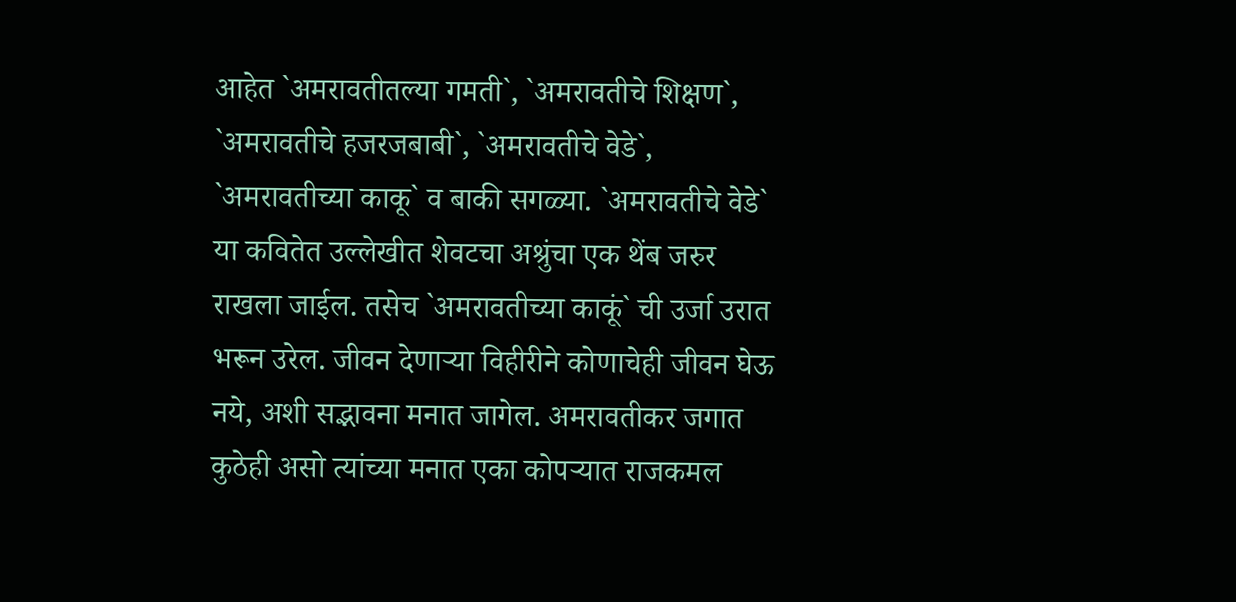आहेत `अमरावतीतल्या गमती`, `अमरावतीचे शिक्षण`, `अमरावतीचे हजरजबाबी`, `अमरावतीचे वेडे`, `अमरावतीच्या काकू` व बाकी सगळ्या. `अमरावतीचे वेडे` या कवितेत उल्लेखीत शेवटचा अश्रुंचा एक थेंब जरुर राखला जाईल. तसेच `अमरावतीच्या काकूं` ची उर्जा उरात भरून उरेल. जीवन देणाऱ्या विहीरीने कोणाचेही जीवन घेऊ नये, अशी सद्भावना मनात जागेल. अमरावतीकर जगात कुठेही असो त्यांच्या मनात एका कोपऱ्यात राजकमल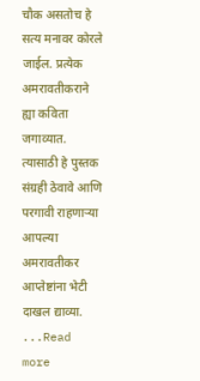चौक असतोच हे सत्य मनावर कोरले जाईल. प्रत्येक अमरावतीकराने ह्या कविता जगाव्यात. त्यासाठी हे पुस्तक संग्रही ठेवावे आणि परगावी राहणाऱ्या आपल्या अमरावतीकर आप्तेष्टांना भेटी दाखल द्याव्या. ...Read more